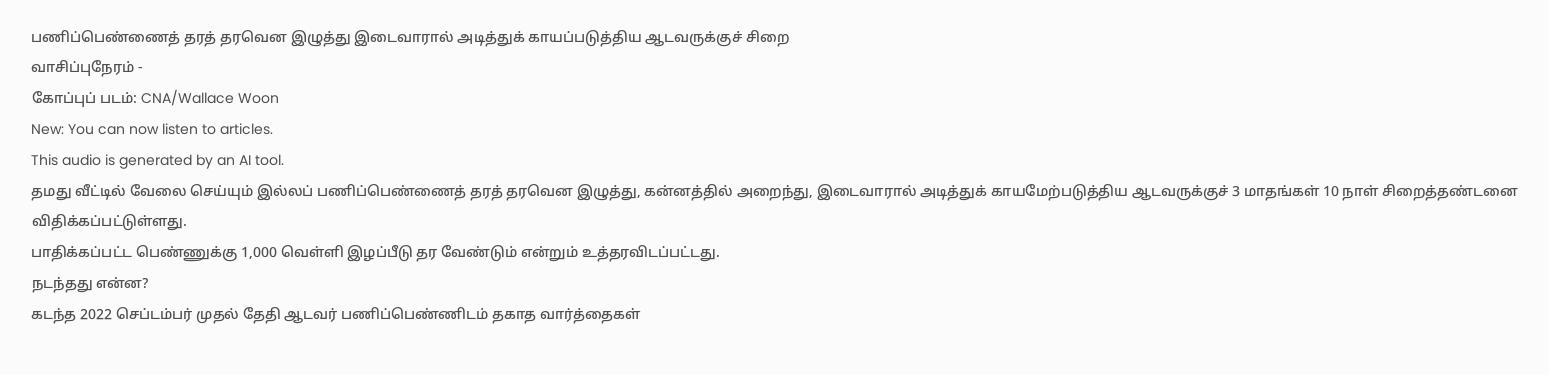பணிப்பெண்ணைத் தரத் தரவென இழுத்து இடைவாரால் அடித்துக் காயப்படுத்திய ஆடவருக்குச் சிறை
வாசிப்புநேரம் -
கோப்புப் படம்: CNA/Wallace Woon
New: You can now listen to articles.
This audio is generated by an AI tool.
தமது வீட்டில் வேலை செய்யும் இல்லப் பணிப்பெண்ணைத் தரத் தரவென இழுத்து, கன்னத்தில் அறைந்து, இடைவாரால் அடித்துக் காயமேற்படுத்திய ஆடவருக்குச் 3 மாதங்கள் 10 நாள் சிறைத்தண்டனை விதிக்கப்பட்டுள்ளது.
பாதிக்கப்பட்ட பெண்ணுக்கு 1,000 வெள்ளி இழப்பீடு தர வேண்டும் என்றும் உத்தரவிடப்பட்டது.
நடந்தது என்ன?
கடந்த 2022 செப்டம்பர் முதல் தேதி ஆடவர் பணிப்பெண்ணிடம் தகாத வார்த்தைகள்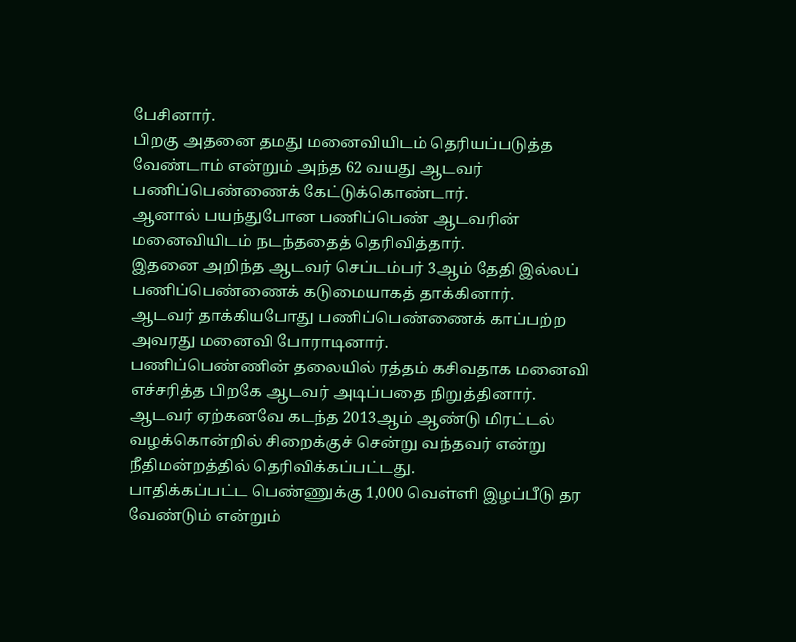பேசினார்.
பிறகு அதனை தமது மனைவியிடம் தெரியப்படுத்த வேண்டாம் என்றும் அந்த 62 வயது ஆடவர் பணிப்பெண்ணைக் கேட்டுக்கொண்டார்.
ஆனால் பயந்துபோன பணிப்பெண் ஆடவரின் மனைவியிடம் நடந்ததைத் தெரிவித்தார்.
இதனை அறிந்த ஆடவர் செப்டம்பர் 3ஆம் தேதி இல்லப் பணிப்பெண்ணைக் கடுமையாகத் தாக்கினார்.
ஆடவர் தாக்கியபோது பணிப்பெண்ணைக் காப்பற்ற அவரது மனைவி போராடினார்.
பணிப்பெண்ணின் தலையில் ரத்தம் கசிவதாக மனைவி எச்சரித்த பிறகே ஆடவர் அடிப்பதை நிறுத்தினார்.
ஆடவர் ஏற்கனவே கடந்த 2013ஆம் ஆண்டு மிரட்டல் வழக்கொன்றில் சிறைக்குச் சென்று வந்தவர் என்று நீதிமன்றத்தில் தெரிவிக்கப்பட்டது.
பாதிக்கப்பட்ட பெண்ணுக்கு 1,000 வெள்ளி இழப்பீடு தர வேண்டும் என்றும்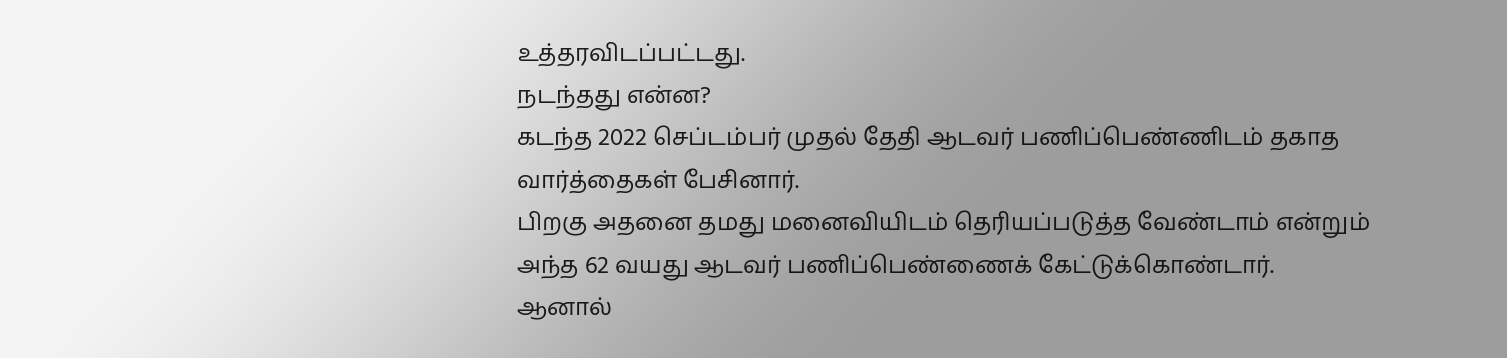உத்தரவிடப்பட்டது.
நடந்தது என்ன?
கடந்த 2022 செப்டம்பர் முதல் தேதி ஆடவர் பணிப்பெண்ணிடம் தகாத வார்த்தைகள் பேசினார்.
பிறகு அதனை தமது மனைவியிடம் தெரியப்படுத்த வேண்டாம் என்றும் அந்த 62 வயது ஆடவர் பணிப்பெண்ணைக் கேட்டுக்கொண்டார்.
ஆனால்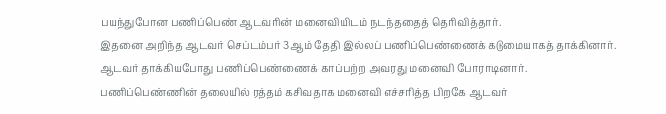பயந்துபோன பணிப்பெண் ஆடவரின் மனைவியிடம் நடந்ததைத் தெரிவித்தார்.
இதனை அறிந்த ஆடவர் செப்டம்பர் 3ஆம் தேதி இல்லப் பணிப்பெண்ணைக் கடுமையாகத் தாக்கினார்.
ஆடவர் தாக்கியபோது பணிப்பெண்ணைக் காப்பற்ற அவரது மனைவி போராடினார்.
பணிப்பெண்ணின் தலையில் ரத்தம் கசிவதாக மனைவி எச்சரித்த பிறகே ஆடவர்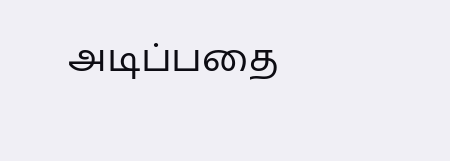அடிப்பதை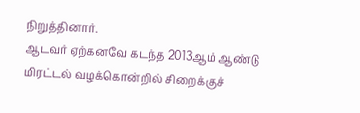நிறுத்தினார்.
ஆடவர் ஏற்கனவே கடந்த 2013ஆம் ஆண்டு மிரட்டல் வழக்கொன்றில் சிறைக்குச்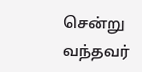சென்று வந்தவர்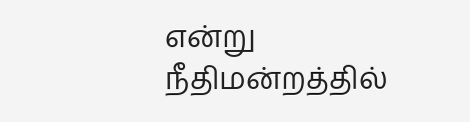என்று நீதிமன்றத்தில்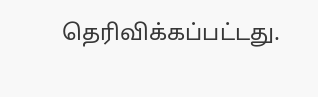தெரிவிக்கப்பட்டது.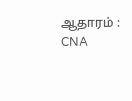ஆதாரம் : CNA